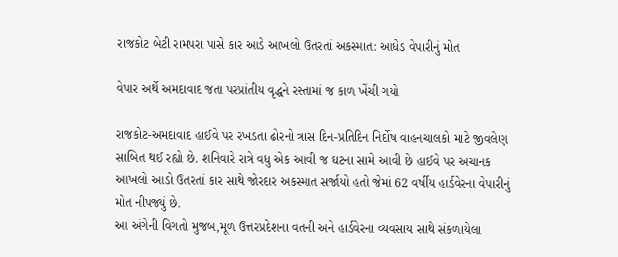રાજકોટ બેટી રામપરા પાસે કાર આડે આખલો ઉતરતાં અકસ્માત: આધેડ વેપારીનું મોત

વેપાર અર્થે અમદાવાદ જતા પરપ્રાંતીય વૃદ્ધને રસ્તામાં જ કાળ ખેંચી ગયો

રાજકોટ-અમદાવાદ હાઈવે પર રખડતા ઢોરનો ત્રાસ દિન-પ્રતિદિન નિર્દોષ વાહનચાલકો માટે જીવલેણ સાબિત થઈ રહ્યો છે. શનિવારે રાત્રે વધુ એક આવી જ ઘટના સામે આવી છે હાઈવે પર અચાનક આખલો આડો ઉતરતાં કાર સાથે જોરદાર અકસ્માત સર્જાયો હતો જેમાં 62 વર્ષીય હાર્ડવેરના વેપારીનું મોત નીપજ્યું છે.
આ અંગેની વિગતો મુજબ,મૂળ ઉત્તરપ્રદેશના વતની અને હાર્ડવેરના વ્યવસાય સાથે સંકળાયેલા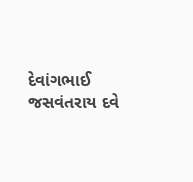દેવાંગભાઈ જસવંતરાય દવે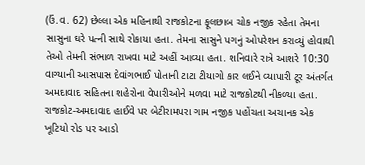(ઉં.વ. 62) છેલ્લા એક મહિનાથી રાજકોટના ફૂલછાબ ચોક નજીક રહેતા તેમના સાસુના ઘરે પત્ની સાથે રોકાયા હતા. તેમના સાસુને પગનું ઓપરેશન કરાવ્યું હોવાથી તેઓ તેમની સંભાળ રાખવા માટે અહીં આવ્યા હતા. શનિવારે રાત્રે આશરે 10:30 વાગ્યાની આસપાસ દેવાંગભાઈ પોતાની ટાટા ટીયાગો કાર લઈને વ્યાપારી ટૂર અંતર્ગત અમદાવાદ સહિતના શહેરોના વેપારીઓને મળવા માટે રાજકોટથી નીકળ્યા હતા.
રાજકોટ-અમદાવાદ હાઈવે પર બેટીરામપરા ગામ નજીક પહોંચતા અચાનક એક ખૂટિયો રોડ પર આડો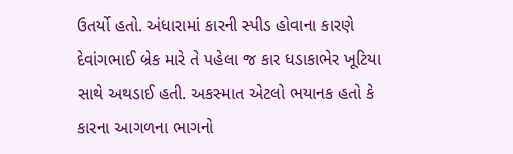ઉતર્યો હતો. અંધારામાં કારની સ્પીડ હોવાના કારણે દેવાંગભાઈ બ્રેક મારે તે પહેલા જ કાર ધડાકાભેર ખૂટિયા સાથે અથડાઈ હતી. અકસ્માત એટલો ભયાનક હતો કે કારના આગળના ભાગનો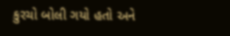કુરચો બોલી ગયો હતો અને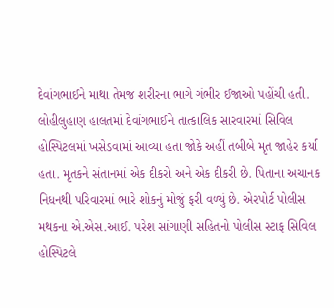દેવાંગભાઈને માથા તેમજ શરીરના ભાગે ગંભીર ઈજાઓ પહોંચી હતી. લોહીલુહાણ હાલતમાં દેવાંગભાઈને તાત્કાલિક સારવારમાં સિવિલ હોસ્પિટલમાં ખસેડવામાં આવ્યા હતા જોકે અહીં તબીબે મૃત જાહેર કર્યા હતા. મૃતકને સંતાનમાં એક દીકરો અને એક દીકરી છે. પિતાના અચાનક નિધનથી પરિવારમાં ભારે શોકનું મોજું ફરી વળ્યું છે. એરપોર્ટ પોલીસ મથકના એ.એસ.આઈ. પરેશ સાંગાણી સહિતનો પોલીસ સ્ટાફ સિવિલ હોસ્પિટલે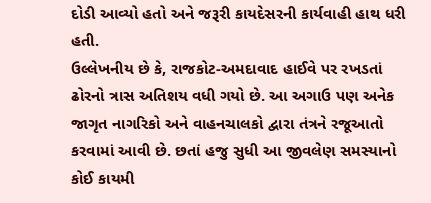દોડી આવ્યો હતો અને જરૂરી કાયદેસરની કાર્યવાહી હાથ ધરી હતી.
ઉલ્લેખનીય છે કે, રાજકોટ-અમદાવાદ હાઈવે પર રખડતાં ઢોરનો ત્રાસ અતિશય વધી ગયો છે. આ અગાઉ પણ અનેક જાગૃત નાગરિકો અને વાહનચાલકો દ્વારા તંત્રને રજૂઆતો કરવામાં આવી છે. છતાં હજુ સુધી આ જીવલેણ સમસ્યાનો કોઈ કાયમી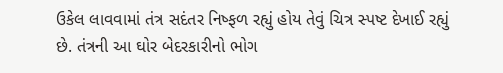ઉકેલ લાવવામાં તંત્ર સદંતર નિષ્ફળ રહ્યું હોય તેવું ચિત્ર સ્પષ્ટ દેખાઈ રહ્યું છે. તંત્રની આ ઘોર બેદરકારીનો ભોગ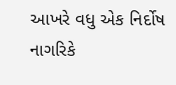આખરે વધુ એક નિર્દોષ નાગરિકે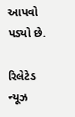આપવો પડ્યો છે.

રિલેટેડ ન્યૂઝ